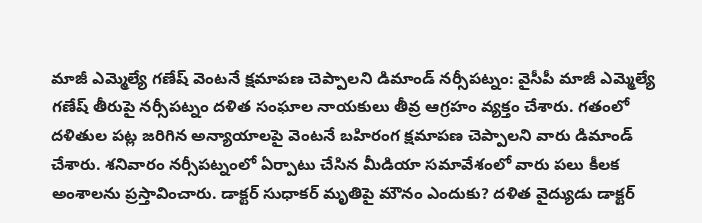మాజీ ఎమ్మెల్యే గణేష్ వెంటనే క్షమాపణ చెప్పాలని డిమాండ్ నర్సీపట్నం: వైసీపీ మాజీ ఎమ్మెల్యే గణేష్ తీరుపై నర్సీపట్నం దళిత సంఘాల నాయకులు తీవ్ర ఆగ్రహం వ్యక్తం చేశారు. గతంలో దళితుల పట్ల జరిగిన అన్యాయాలపై వెంటనే బహిరంగ క్షమాపణ చెప్పాలని వారు డిమాండ్ చేశారు. శనివారం నర్సీపట్నంలో ఏర్పాటు చేసిన మీడియా సమావేశంలో వారు పలు కీలక అంశాలను ప్రస్తావించారు. డాక్టర్ సుధాకర్ మృతిపై మౌనం ఎందుకు? దళిత వైద్యుడు డాక్టర్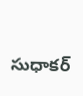సుధాకర్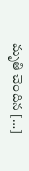మృతి చెందిన […]